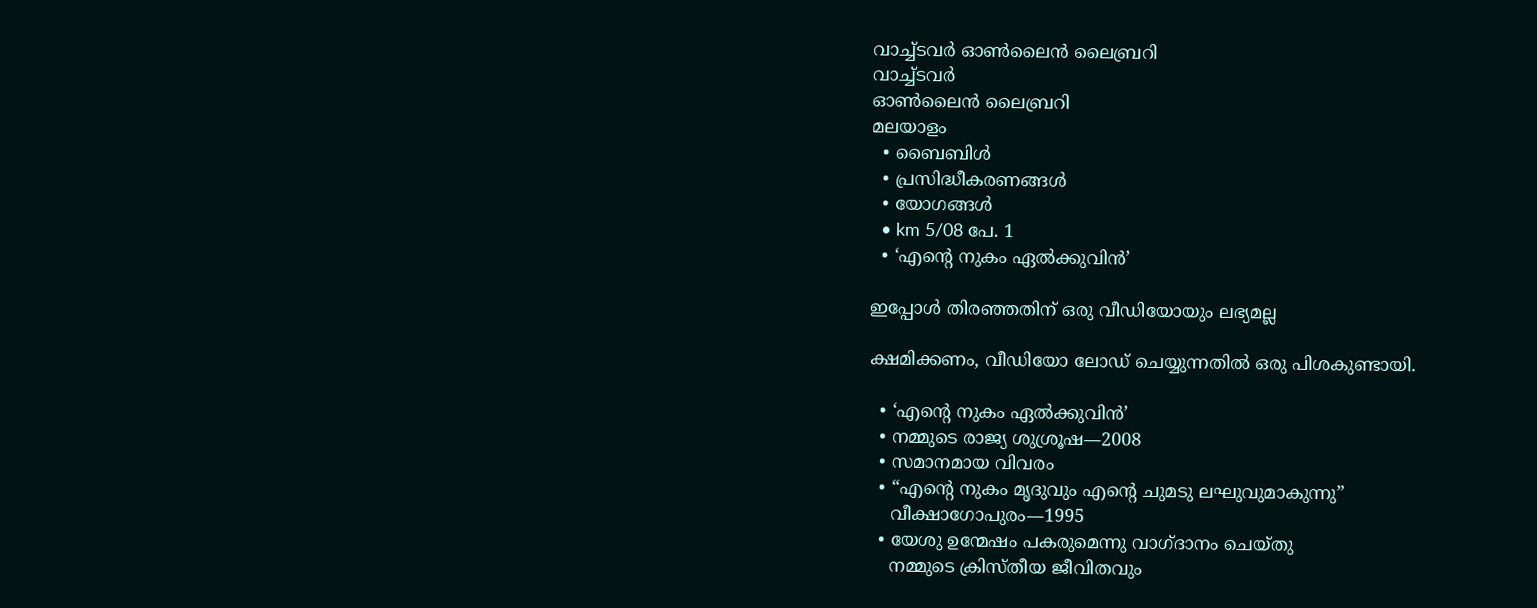വാച്ച്ടവര്‍ ഓണ്‍ലൈന്‍ ലൈബ്രറി
വാച്ച്ടവര്‍
ഓണ്‍ലൈന്‍ ലൈബ്രറി
മലയാളം
  • ബൈബിൾ
  • പ്രസിദ്ധീകരണങ്ങൾ
  • യോഗങ്ങൾ
  • km 5/08 പേ. 1
  • ‘എന്റെ നുകം ഏൽക്കുവിൻ’

ഇപ്പോൾ തിരഞ്ഞതിന് ഒരു വീഡിയോയും ലഭ്യമല്ല

ക്ഷമിക്കണം, വീഡിയോ ലോഡ് ചെയ്യുന്നതിൽ ഒരു പിശകുണ്ടായി.

  • ‘എന്റെ നുകം ഏൽക്കുവിൻ’
  • നമ്മുടെ രാജ്യ ശുശ്രൂഷ—2008
  • സമാനമായ വിവരം
  • “എന്റെ നുകം മൃദുവും എന്റെ ചുമടു ലഘുവുമാകുന്നു”
    വീക്ഷാഗോപുരം—1995
  • യേശു ഉന്മേഷം പകരുമെന്നു വാഗ്‌ദാനം ചെയ്‌തു
    നമ്മുടെ ക്രിസ്‌തീയ ജീവിതവും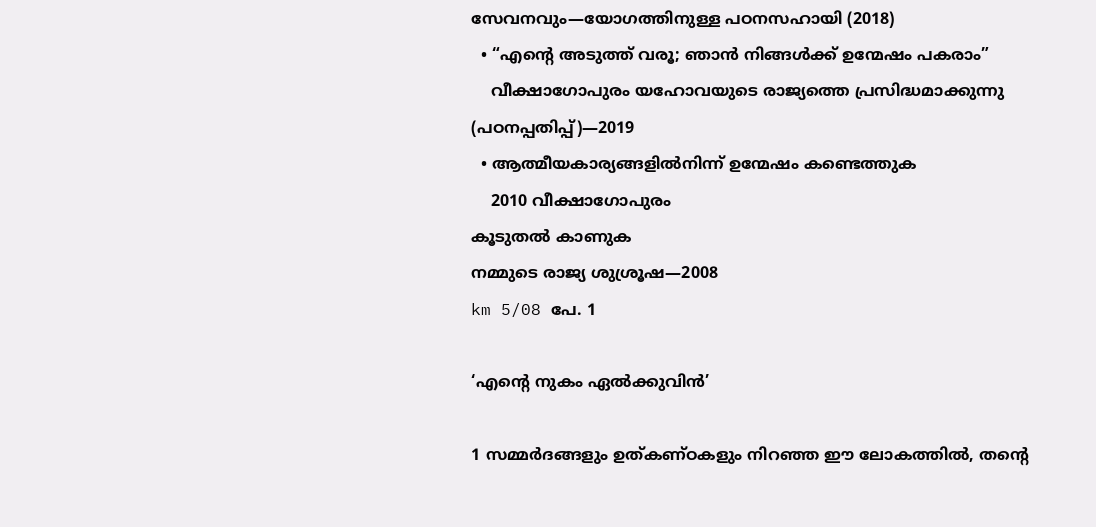സേവനവും—യോഗത്തിനുള്ള പഠനസഹായി (2018)
  • “എന്റെ അടുത്ത്‌ വരൂ; ഞാൻ നിങ്ങൾക്ക്‌ ഉന്മേഷം പകരാം”
    വീക്ഷാഗോപുരം യഹോവയുടെ രാജ്യത്തെ പ്രസിദ്ധമാക്കുന്നു (പഠനപ്പതിപ്പ്‌)—2019
  • ആത്മീയകാര്യങ്ങളിൽനിന്ന്‌ ഉന്മേഷം കണ്ടെത്തുക
    2010 വീക്ഷാഗോപുരം
കൂടുതൽ കാണുക
നമ്മുടെ രാജ്യ ശുശ്രൂഷ—2008
km 5/08 പേ. 1

‘എന്റെ നുകം ഏൽക്കുവിൻ’

1 സമ്മർദങ്ങളും ഉത്‌കണ്‌ഠകളും നിറഞ്ഞ ഈ ലോകത്തിൽ, തന്റെ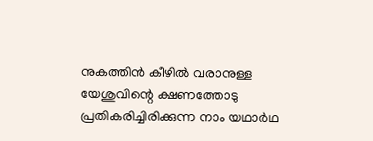നുകത്തിൻ കീഴിൽ വരാനുള്ള യേശുവിന്റെ ക്ഷണത്തോടു പ്രതികരിച്ചിരിക്കുന്ന നാം യഥാർഥ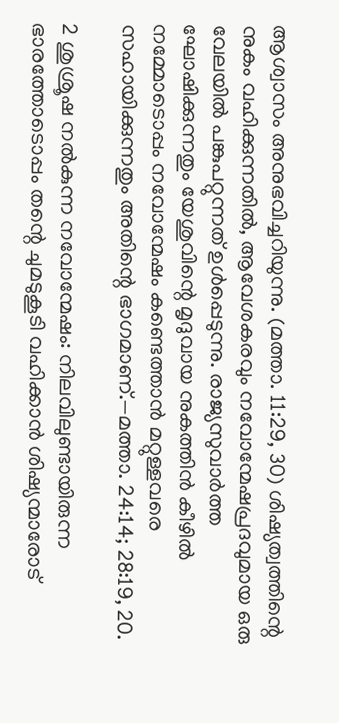ആശ്വാസം അനുഭവിച്ചറിയുന്നു. (മത്താ. 11:29, 30) ശിഷ്യത്വത്തിന്റെ നുകം വഹിക്കുന്നതിൽ, ആവേശകരവും നവോന്മേഷപ്രദവുമായ ഒരു വേലയിൽ പങ്കുപറ്റുന്നത്‌ ഉൾപ്പെടുന്നു. രാജ്യസുവാർത്ത ഘോഷിക്കുന്നതും യേശുവിന്റെ മൃദുവായ നുകത്തിൻ കീഴിൽ നമ്മോടൊപ്പം നവോന്മേഷം കണ്ടെത്താൻ മറ്റുള്ളവരെ സഹായിക്കുന്നതും അതിന്റെ ഭാഗമാണ്‌.—മത്താ. 24:14; 28:19, 20.

2 ശുശ്രൂഷ നൽകുന്ന നവോന്മേഷം: നിലവിലുണ്ടായിരുന്ന ഭാരത്തോടൊപ്പം തന്റെ ചുമടുകൂടി വഹിക്കാൻ ശിഷ്യന്മാരോട്‌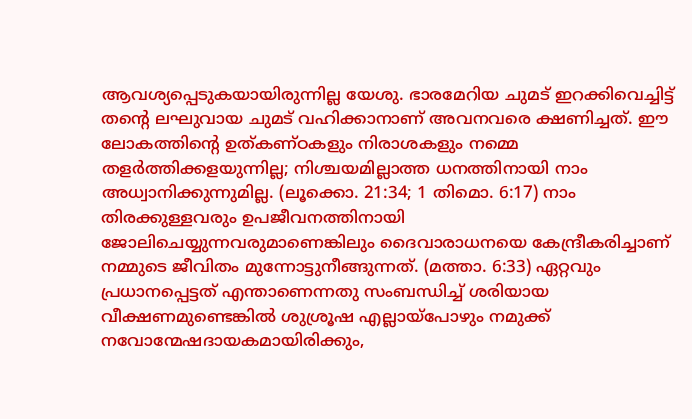ആവശ്യപ്പെടുകയായിരുന്നില്ല യേശു. ഭാരമേറിയ ചുമട്‌ ഇറക്കിവെച്ചിട്ട്‌ തന്റെ ലഘുവായ ചുമട്‌ വഹിക്കാനാണ്‌ അവനവരെ ക്ഷണിച്ചത്‌. ഈ ലോകത്തിന്റെ ഉത്‌കണ്‌ഠകളും നിരാശകളും നമ്മെ തളർത്തിക്കളയുന്നില്ല; നിശ്ചയമില്ലാത്ത ധനത്തിനായി നാം അധ്വാനിക്കുന്നുമില്ല. (ലൂക്കൊ. 21:34; 1 തിമൊ. 6:17) നാം തിരക്കുള്ളവരും ഉപജീവനത്തിനായി ജോലിചെയ്യുന്നവരുമാണെങ്കിലും ദൈവാരാധനയെ കേന്ദ്രീകരിച്ചാണ്‌ നമ്മുടെ ജീവിതം മുന്നോട്ടുനീങ്ങുന്നത്‌. (മത്താ. 6:33) ഏറ്റവും പ്രധാനപ്പെട്ടത്‌ എന്താണെന്നതു സംബന്ധിച്ച്‌ ശരിയായ വീക്ഷണമുണ്ടെങ്കിൽ ശുശ്രൂഷ എല്ലായ്‌പോഴും നമുക്ക്‌ നവോന്മേഷദായകമായിരിക്കും,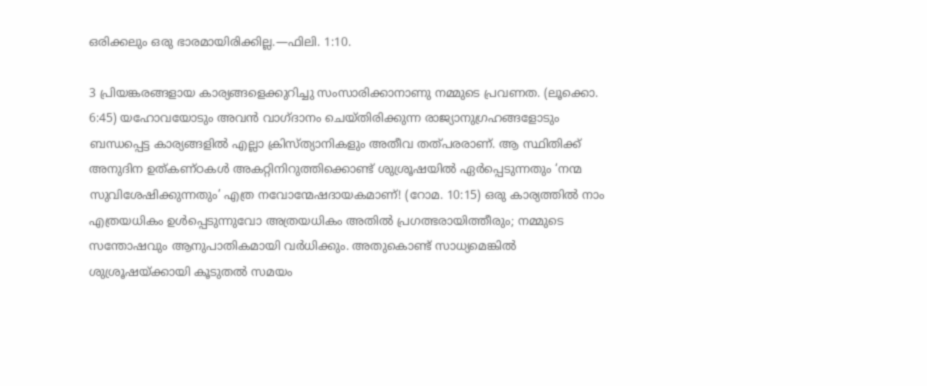ഒരിക്കലും ഒരു ഭാരമായിരിക്കില്ല.—ഫിലി. 1:10.

3 പ്രിയങ്കരങ്ങളായ കാര്യങ്ങളെക്കുറിച്ചു സംസാരിക്കാനാണു നമ്മുടെ പ്രവണത. (ലൂക്കൊ. 6:45) യഹോവയോടും അവൻ വാഗ്‌ദാനം ചെയ്‌തിരിക്കുന്ന രാജ്യാനുഗ്രഹങ്ങളോടും ബന്ധപ്പെട്ട കാര്യങ്ങളിൽ എല്ലാ ക്രിസ്‌ത്യാനികളും അതീവ തത്‌പരരാണ്‌. ആ സ്ഥിതിക്ക്‌ അനുദിന ഉത്‌കണ്‌ഠകൾ അകറ്റിനിറുത്തിക്കൊണ്ട്‌ ശുശ്രൂഷയിൽ ഏർപ്പെടുന്നതും ‘നന്മ സുവിശേഷിക്കുന്നതും’ എത്ര നവോന്മേഷദായകമാണ്‌! (റോമ. 10:15) ഒരു കാര്യത്തിൽ നാം എത്രയധികം ഉൾപ്പെടുന്നുവോ അത്രയധികം അതിൽ പ്രഗത്ഭരായിത്തീരും; നമ്മുടെ സന്തോഷവും ആനുപാതികമായി വർധിക്കും. അതുകൊണ്ട്‌ സാധ്യമെങ്കിൽ ശുശ്രൂഷയ്‌ക്കായി കൂടുതൽ സമയം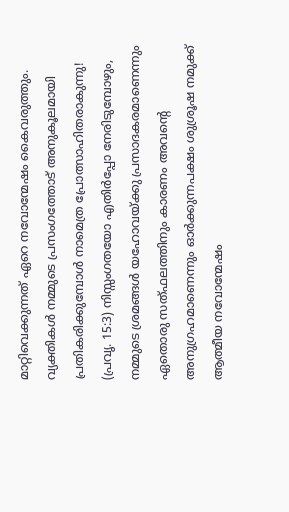മാറ്റിവെക്കുന്നത്‌ ഏറെ നവോന്മേഷം കൈവരുത്തും. വ്യക്തികൾ നമ്മുടെ പ്രസംഗത്തോട്‌ അനുകൂലമായി പ്രതികരിക്കുമ്പോൾ നാമെത്ര പ്രോത്സാഹിതരാകുന്നു! (പ്രവൃ. 15:3) നിസ്സംഗതയോ എതിർപ്പോ നേരിടുമ്പോഴും, നമ്മുടെ ശ്രമങ്ങൾ യഹോവയ്‌ക്കു പ്രസാദകരമാണെന്നും ഏതൊരു സത്‌ഫലത്തിനും കാരണം അവന്റെ അനുഗ്രഹമാണെന്നും ഓർക്കുന്നപക്ഷം ശുശ്രൂഷ നമുക്ക്‌ ആത്മീയ നവോന്മേഷം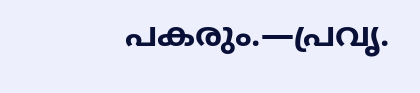പകരും.—പ്രവൃ.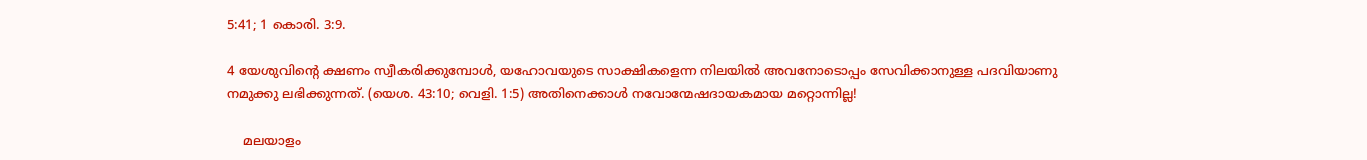5:41; 1 കൊരി. 3:9.

4 യേശുവിന്റെ ക്ഷണം സ്വീകരിക്കുമ്പോൾ, യഹോവയുടെ സാക്ഷികളെന്ന നിലയിൽ അവനോടൊപ്പം സേവിക്കാനുള്ള പദവിയാണു നമുക്കു ലഭിക്കുന്നത്‌. (യെശ. 43:10; വെളി. 1:5) അതിനെക്കാൾ നവോന്മേഷദായകമായ മറ്റൊന്നില്ല!

    മലയാളം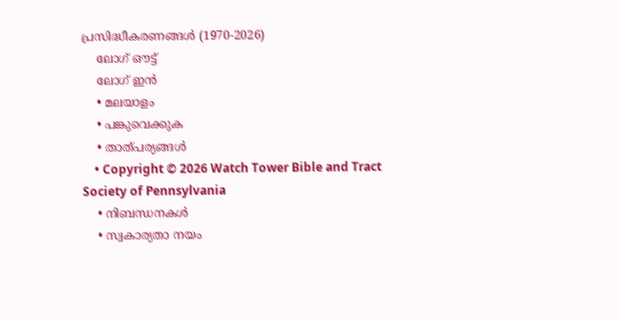പ്രസിദ്ധീകരണങ്ങൾ (1970-2026)
    ലോഗ് ഔട്ട്
    ലോഗ് ഇൻ
    • മലയാളം
    • പങ്കുവെക്കുക
    • താത്പര്യങ്ങൾ
    • Copyright © 2026 Watch Tower Bible and Tract Society of Pennsylvania
    • നിബന്ധനകള്‍
    • സ്വകാര്യതാ നയം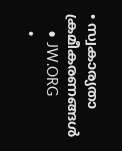• സ്വകാര്യതാ ക്രമീകരണങ്ങൾ
    • JW.ORG
    •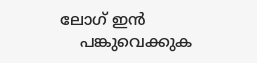ലോഗ് ഇൻ
    പങ്കുവെക്കുക